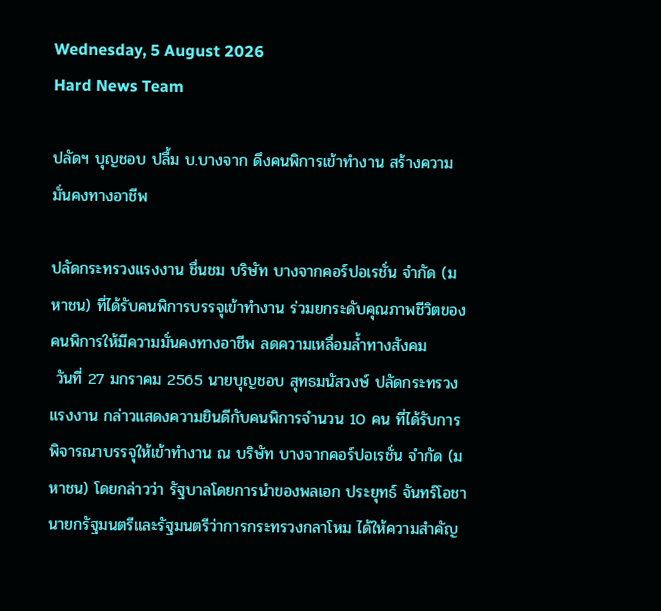Wednesday, 5 August 2026
Hard News Team

ปลัดฯ บุญชอบ ปลื้ม บ.บางจาก ดึงคนพิการเข้าทำงาน สร้างความมั่นคงทางอาชีพ

ปลัดกระทรวงแรงงาน ชื่นชม บริษัท บางจากคอร์ปอเรชั่น จำกัด (มหาชน) ที่ได้รับคนพิการบรรจุเข้าทำงาน ร่วมยกระดับคุณภาพชีวิตของคนพิการให้มีความมั่นคงทางอาชีพ ลดความเหลื่อมล้ำทางสังคม
 วันที่ 27 มกราคม 2565 นายบุญชอบ สุทธมนัสวงษ์ ปลัดกระทรวงแรงงาน กล่าวแสดงความยินดีกับคนพิการจำนวน 10 คน ที่ได้รับการพิจารณาบรรจุให้เข้าทำงาน ณ บริษัท บางจากคอร์ปอเรชั่น จำกัด (มหาชน) โดยกล่าวว่า รัฐบาลโดยการนำของพลเอก ประยุทธ์ จันทร์โอชา นายกรัฐมนตรีและรัฐมนตรีว่าการกระทรวงกลาโหม ได้ให้ความสำคัญ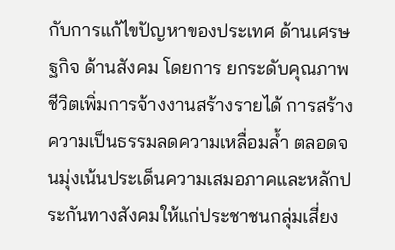กับการแก้ไขปัญหาของประเทศ ด้านเศรษฐกิจ ด้านสังคม โดยการ ยกระดับคุณภาพชีวิตเพิ่มการจ้างงานสร้างรายได้ การสร้างความเป็นธรรมลดความเหลื่อมล้ำ ตลอดจนมุ่งเน้นประเด็นความเสมอภาคและหลักประกันทางสังคมให้แก่ประชาชนกลุ่มเสี่ยง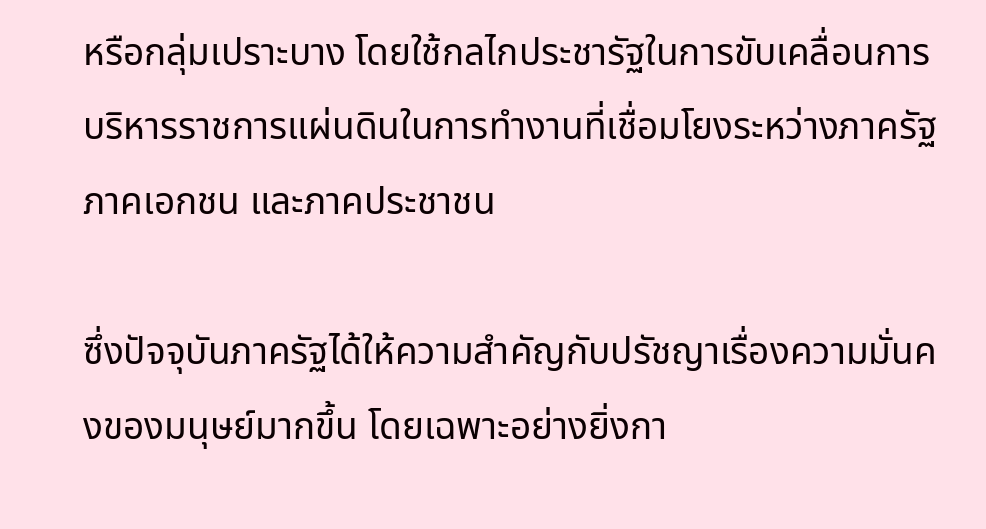หรือกลุ่มเปราะบาง โดยใช้กลไกประชารัฐในการขับเคลื่อนการบริหารราชการแผ่นดินในการทำงานที่เชื่อมโยงระหว่างภาครัฐ ภาคเอกชน และภาคประชาชน

ซึ่งปัจจุบันภาครัฐได้ให้ความสำคัญกับปรัชญาเรื่องความมั่นคงของมนุษย์มากขึ้น โดยเฉพาะอย่างยิ่งกา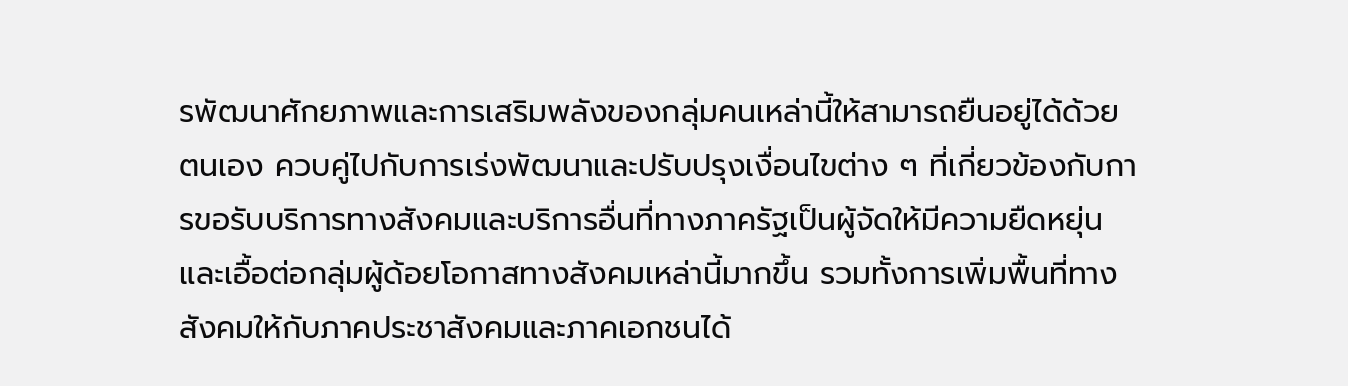รพัฒนาศักยภาพและการเสริมพลังของกลุ่มคนเหล่านี้ให้สามารถยืนอยู่ได้ด้วยตนเอง ควบคู่ไปกับการเร่งพัฒนาและปรับปรุงเงื่อนไขต่าง ๆ ที่เกี่ยวข้องกับการขอรับบริการทางสังคมและบริการอื่นที่ทางภาครัฐเป็นผู้จัดให้มีความยืดหยุ่นและเอื้อต่อกลุ่มผู้ด้อยโอกาสทางสังคมเหล่านี้มากขึ้น รวมทั้งการเพิ่มพื้นที่ทางสังคมให้กับภาคประชาสังคมและภาคเอกชนได้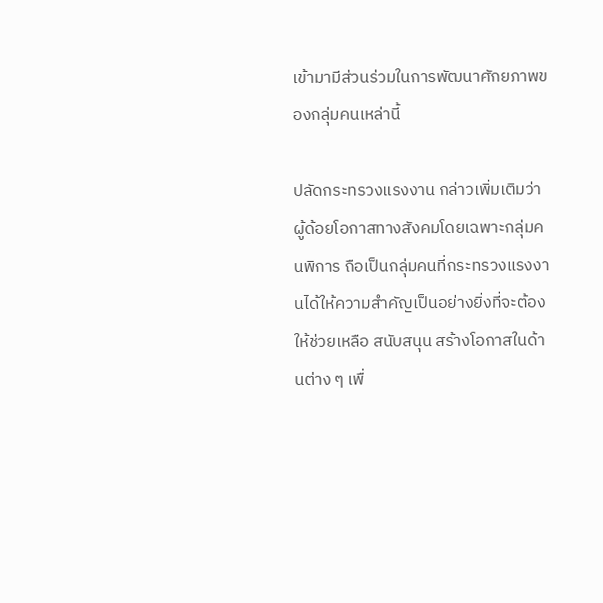เข้ามามีส่วนร่วมในการพัฒนาศักยภาพของกลุ่มคนเหล่านี้

ปลัดกระทรวงแรงงาน กล่าวเพิ่มเติมว่า ผู้ด้อยโอกาสทางสังคมโดยเฉพาะกลุ่มคนพิการ ถือเป็นกลุ่มคนที่กระทรวงแรงงานได้ให้ความสำคัญเป็นอย่างยิ่งที่จะต้องให้ช่วยเหลือ สนับสนุน สร้างโอกาสในด้านต่าง ๆ เพื่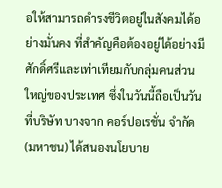อให้สามารถดำรงชีวิตอยู่ในสังคมได้อย่างมั่นคง ที่สำคัญคือต้องอยู่ได้อย่างมีศักดิ์ศรีและเท่าเทียมกับกลุ่มคนส่วนใหญ่ของประเทศ ซึ่งในวันนี้ถือเป็นวันที่บริษัท บางจาก คอร์ปอเรชั่น จำกัด (มหาชน) ได้สนองนโยบาย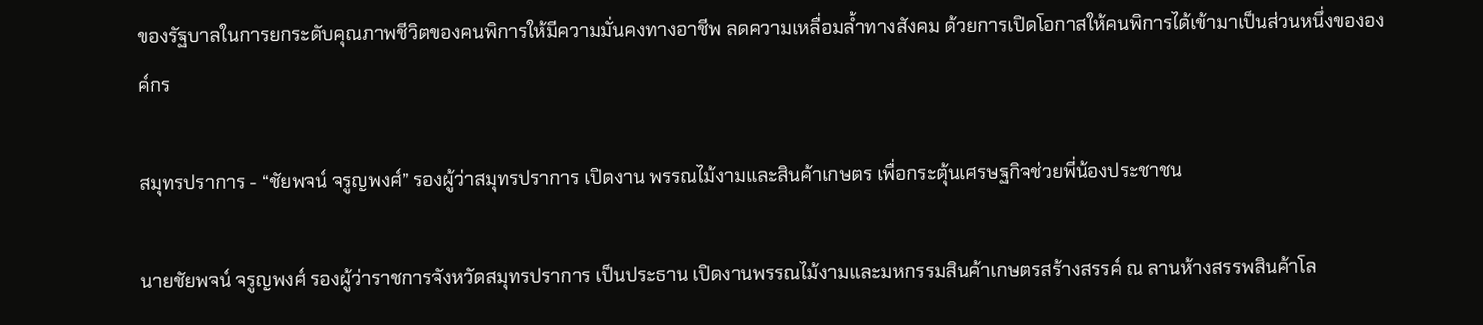ของรัฐบาลในการยกระดับคุณภาพชีวิตของคนพิการให้มีความมั่นคงทางอาชีพ ลดความเหลื่อมล้ำทางสังคม ด้วยการเปิดโอกาสให้คนพิการได้เข้ามาเป็นส่วนหนึ่งขององค์กร

สมุทรปราการ - “ชัยพจน์ จรูญพงศ์” รองผู้ว่าสมุทรปราการ เปิดงาน พรรณไม้งามและสินค้าเกษตร เพื่อกระตุ้นเศรษฐกิจช่วยพี่น้องประชาชน

นายชัยพจน์ จรูญพงศ์ รองผู้ว่าราชการจังหวัดสมุทรปราการ เป็นประธาน เปิดงานพรรณไม้งามและมหกรรมสินค้าเกษตรสร้างสรรค์ ณ ลานห้างสรรพสินค้าโล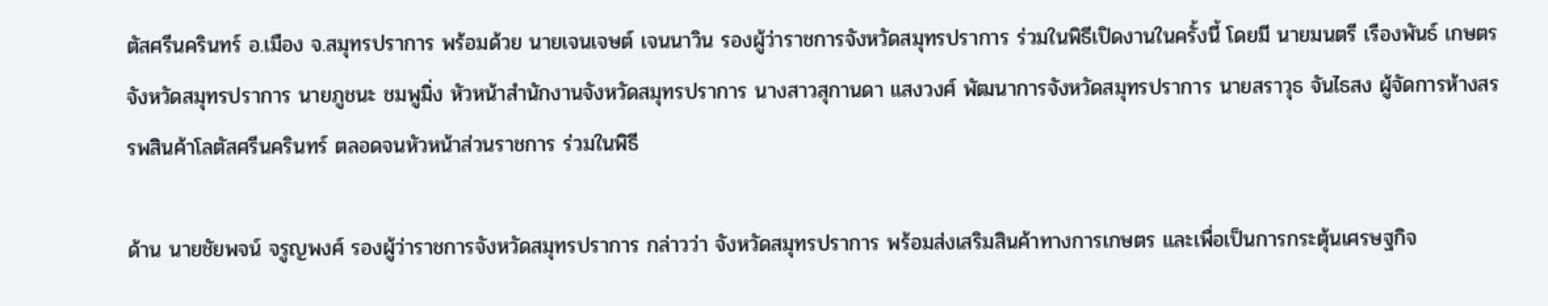ตัสศรีนครินทร์ อ.เมือง จ.สมุทรปราการ พร้อมด้วย นายเจนเจษต์ เจนนาวิน รองผู้ว่าราชการจังหวัดสมุทรปราการ ร่วมในพิธีเปิดงานในครั้งนี้ โดยมี นายมนตรี เรืองพันธ์ เกษตรจังหวัดสมุทรปราการ นายภูชนะ ชมพูมิ่ง หัวหน้าสำนักงานจังหวัดสมุทรปราการ นางสาวสุกานดา แสงวงศ์ พัฒนาการจังหวัดสมุทรปราการ นายสราวุธ จันไธสง ผู้จัดการห้างสรรพสินค้าโลตัสศรีนครินทร์ ตลอดจนหัวหน้าส่วนราชการ ร่วมในพิธี

ด้าน นายชัยพจน์ จรูญพงศ์ รองผู้ว่าราชการจังหวัดสมุทรปราการ กล่าวว่า จังหวัดสมุทรปราการ พร้อมส่งเสริมสินค้าทางการเกษตร และเพื่อเป็นการกระตุ้นเศรษฐกิจ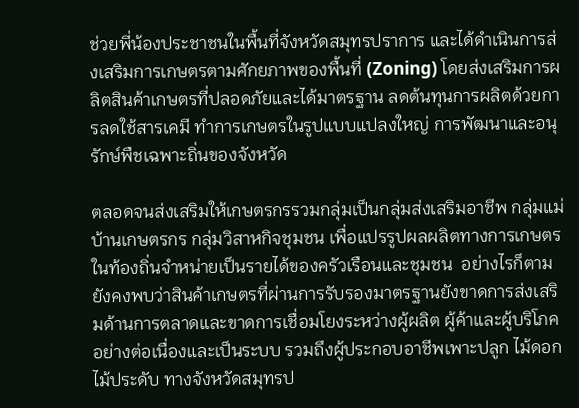ช่วยพี่น้องประชาชนในพื้นที่จังหวัดสมุทรปราการ และได้ดำเนินการส่งเสริมการเกษตรตามศักยภาพของพื้นที่ (Zoning) โดยส่งเสริมการผลิตสินค้าเกษตรที่ปลอดภัยและได้มาตรฐาน ลดต้นทุนการผลิตด้วยการลดใช้สารเคมี ทำการเกษตรในรูปแบบแปลงใหญ่ การพัฒนาและอนุรักษ์พืชเฉพาะถิ่นของจังหวัด

ตลอดจนส่งเสริมให้เกษตรกรรวมกลุ่มเป็นกลุ่มส่งเสริมอาชีพ กลุ่มแม่บ้านเกษตรกร กลุ่มวิสาหกิจชุมชน เพื่อแปรรูปผลผลิตทางการเกษตรในท้องถิ่นจำหน่ายเป็นรายได้ของครัวเรือนและชุมชน  อย่างไรก็ตาม ยังคงพบว่าสินค้าเกษตรที่ผ่านการรับรองมาตรฐานยังขาดการส่งเสริมด้านการตลาดและขาดการเชื่อมโยงระหว่างผู้ผลิต ผู้ค้าและผู้บริโภคอย่างต่อเนื่องและเป็นระบบ รวมถึงผู้ประกอบอาชีพเพาะปลูก ไม้ดอก ไม้ประดับ ทางจังหวัดสมุทรป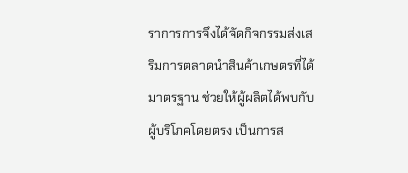ราการการจึงได้จัดกิจกรรมส่งเสริมการตลาดนำสินค้าเกษตรที่ได้มาตรฐาน ช่วยให้ผู้ผลิตได้พบกับผู้บริโภคโดยตรง เป็นการส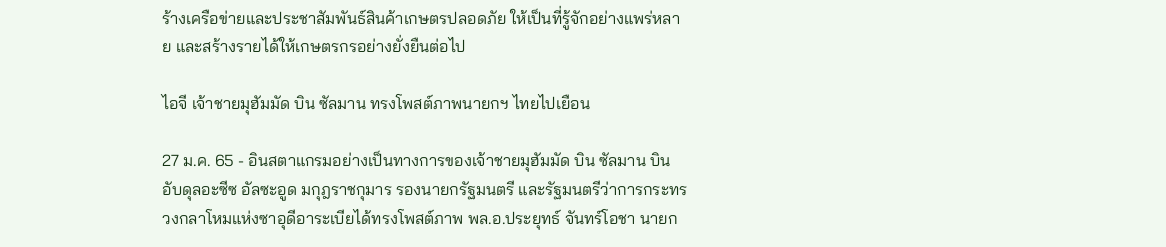ร้างเครือข่ายและประชาสัมพันธ์สินค้าเกษตรปลอดภัย ให้เป็นที่รู้จักอย่างแพร่หลาย และสร้างรายได้ให้เกษตรกรอย่างยั่งยืนต่อไป

ไอจี เจ้าชายมุฮัมมัด บิน ซัลมาน ทรงโพสต์ภาพนายกฯ ไทยไปเยือน

27 ม.ค. 65 - อินสตาแกรมอย่างเป็นทางการของเจ้าชายมุฮัมมัด บิน ซัลมาน บิน อับดุลอะซีซ อัลซะอูด มกุฎราชกุมาร รองนายกรัฐมนตรี และรัฐมนตรีว่าการกระทรวงกลาโหมแห่งซาอุดีอาระเบียได้ทรงโพสต์ภาพ พล.อ.ประยุทธ์ จันทร์โอชา นายก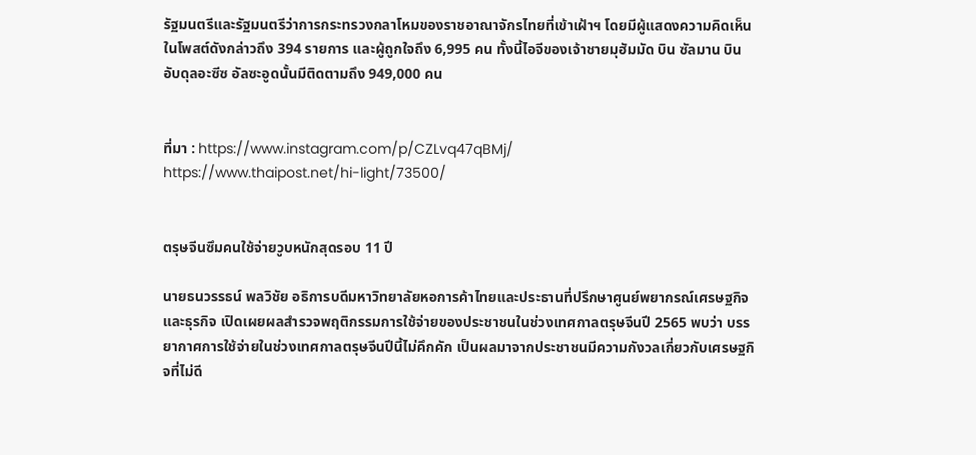รัฐมนตรีและรัฐมนตรีว่าการกระทรวงกลาโหมของราชอาณาจักรไทยที่เข้าเฝ้าฯ โดยมีผู้แสดงความคิดเห็นในโพสต์ดังกล่าวถึง 394 รายการ และผู้ถูกใจถึง 6,995 คน ทั้งนี้ไอจีของเจ้าชายมุฮัมมัด บิน ซัลมาน บิน อับดุลอะซีซ อัลซะอูดนั้นมีติดตามถึง 949,000 คน


ที่มา : https://www.instagram.com/p/CZLvq47qBMj/
https://www.thaipost.net/hi-light/73500/


ตรุษจีนซึมคนใช้จ่ายวูบหนักสุดรอบ 11 ปี

นายธนวรรธน์ พลวิชัย อธิการบดีมหาวิทยาลัยหอการค้าไทยและประธานที่ปรึกษาศูนย์พยากรณ์เศรษฐกิจและธุรกิจ เปิดเผยผลสำรวจพฤติกรรมการใช้จ่ายของประชาชนในช่วงเทศกาลตรุษจีนปี 2565 พบว่า บรรยากาศการใช้จ่ายในช่วงเทศกาลตรุษจีนปีนี้ไม่คึกคัก เป็นผลมาจากประชาชนมีความกังวลเกี่ยวกับเศรษฐกิจที่ไม่ดี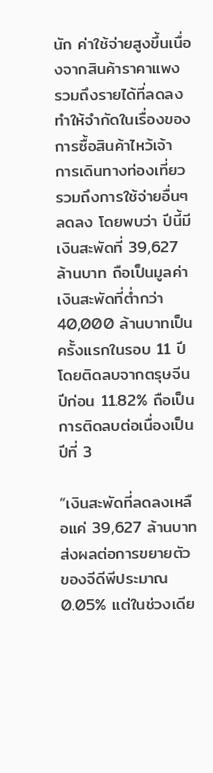นัก ค่าใช้จ่ายสูงขึ้นเนื่องจากสินค้าราคาแพง รวมถึงรายได้ที่ลดลง ทำให้จำกัดในเรื่องของการซื้อสินค้าไหว้เจ้า การเดินทางท่องเที่ยว รวมถึงการใช้จ่ายอื่นๆ ลดลง โดยพบว่า ปีนี้มีเงินสะพัดที่ 39,627 ล้านบาท ถือเป็นมูลค่าเงินสะพัดที่ต่ำกว่า 40,000 ล้านบาทเป็นครั้งแรกในรอบ 11 ปี โดยติดลบจากตรุษจีนปีก่อน 11.82% ถือเป็นการติดลบต่อเนื่องเป็นปีที่ 3

“เงินสะพัดที่ลดลงเหลือแค่ 39,627 ล้านบาท ส่งผลต่อการขยายตัวของจีดีพีประมาณ 0.05% แต่ในช่วงเดีย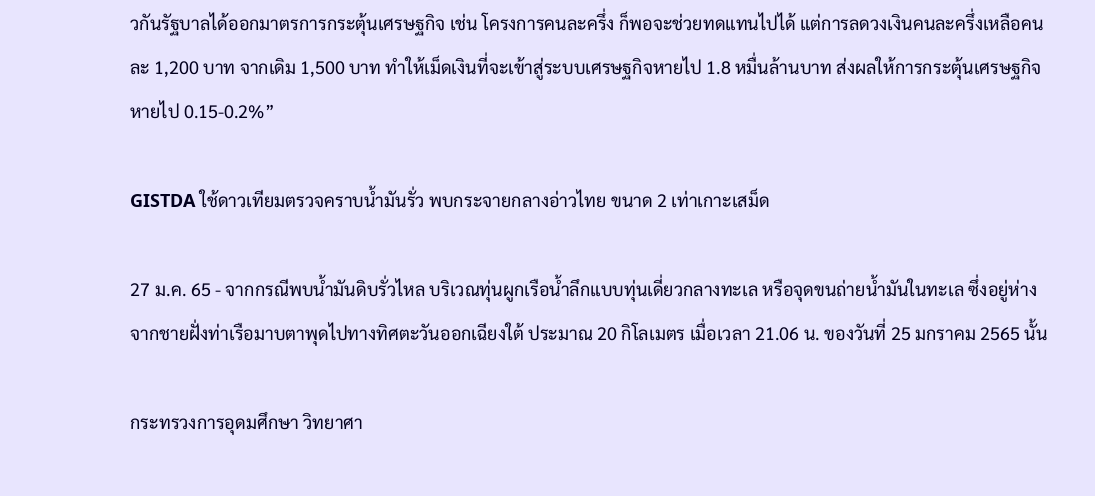วกันรัฐบาลได้ออกมาตรการกระตุ้นเศรษฐกิจ เช่น โครงการคนละครึ่ง ก็พอจะช่วยทดแทนไปได้ แต่การลดวงเงินคนละครึ่งเหลือคนละ 1,200 บาท จากเดิม 1,500 บาท ทำให้เม็ดเงินที่จะเข้าสู่ระบบเศรษฐกิจหายไป 1.8 หมื่นล้านบาท ส่งผลให้การกระตุ้นเศรษฐกิจหายไป 0.15-0.2%”

GISTDA ใช้ดาวเทียมตรวจคราบน้ำมันรั่ว พบกระจายกลางอ่าวไทย ขนาด 2 เท่าเกาะเสม็ด

27 ม.ค. 65 - จากกรณีพบน้ำมันดิบรั่วไหล บริเวณทุ่นผูกเรือน้ำลึกแบบทุ่นเดี่ยวกลางทะเล หรือจุดขนถ่ายน้ำมันในทะเล ซึ่งอยู่ห่างจากชายฝั่งท่าเรือมาบตาพุดไปทางทิศตะวันออกเฉียงใต้ ประมาณ 20 กิโลเมตร เมื่อเวลา 21.06 น. ของวันที่ 25 มกราคม 2565 นั้น

กระทรวงการอุดมศึกษา วิทยาศา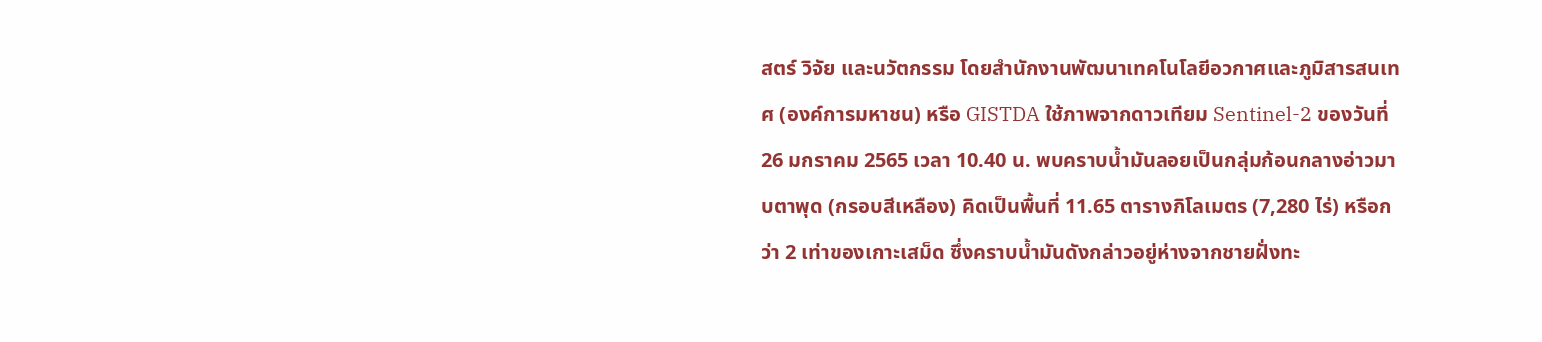สตร์ วิจัย และนวัตกรรม โดยสำนักงานพัฒนาเทคโนโลยีอวกาศและภูมิสารสนเทศ (องค์การมหาชน) หรือ GISTDA ใช้ภาพจากดาวเทียม Sentinel-2 ของวันที่ 26 มกราคม 2565 เวลา 10.40 น. พบคราบน้ำมันลอยเป็นกลุ่มก้อนกลางอ่าวมาบตาพุด (กรอบสีเหลือง) คิดเป็นพื้นที่ 11.65 ตารางกิโลเมตร (7,280 ไร่) หรือกว่า 2 เท่าของเกาะเสม็ด ซึ่งคราบน้ำมันดังกล่าวอยู่ห่างจากชายฝั่งทะ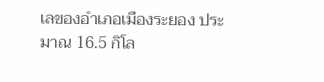เลของอำเภอเมืองระยอง ประมาณ 16.5 กิโล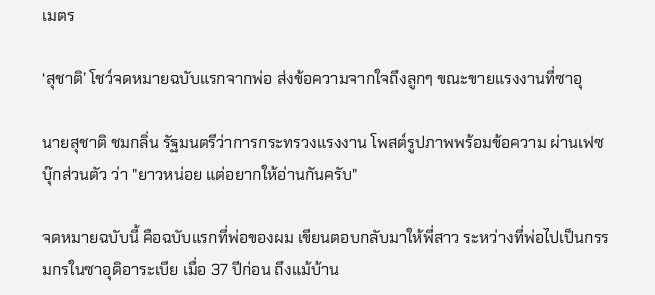เมตร

‘สุชาติ’ โชว์จดหมายฉบับแรกจากพ่อ ส่งข้อความจากใจถึงลูกๆ ขณะขายแรงงานที่ซาอุ

นายสุชาติ ชมกลิ่น รัฐมนตรีว่าการกระทรวงแรงงาน โพสต์รูปภาพพร้อมข้อความ ผ่านเฟซบุ๊กส่วนตัว ว่า "ยาวหน่อย แต่อยากให้อ่านกันครับ"

จดหมายฉบับนี้ คือฉบับแรกที่พ่อของผม เขียนตอบกลับมาให้พี่สาว ระหว่างที่พ่อไปเป็นกรรมกรในซาอุดิอาระเบีย เมื่อ 37 ปีก่อน ถึงแม้บ้าน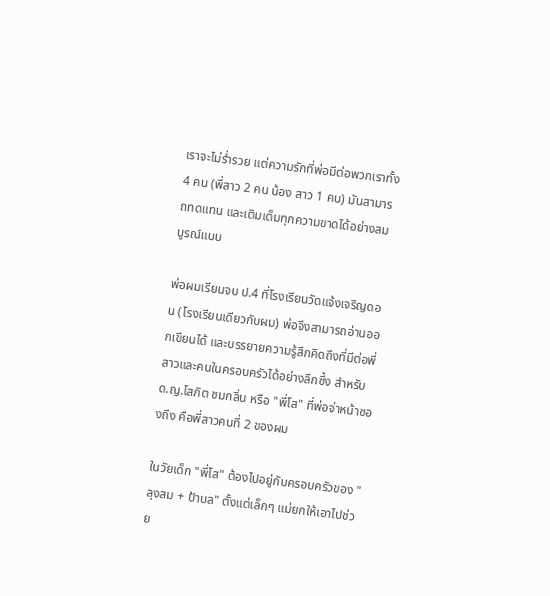เราจะไม่ร่ำรวย แต่ความรักที่พ่อมีต่อพวกเราทั้ง 4 คน (พี่สาว 2 คน น้อง สาว 1 คน) มันสามารถทดแทน และเติมเต็มทุกความขาดได้อย่างสมบูรณ์แบบ

พ่อผมเรียนจบ ป.4 ที่โรงเรียนวัดแจ้งเจริญดอน (โรงเรียนเดียวกับผม) พ่อจึงสามารถอ่านออกเขียนได้ และบรรยายความรู้สึกคิดถึงที่มีต่อพี่สาวและคนในครอบครัวได้อย่างลึกซึ้ง สำหรับ ด.ญ.โสภิต ชมกลิ่น หรือ "พี่โส" ที่พ่อจ่าหน้าซองถึง คือพี่สาวคนที่ 2 ของผม

ในวัยเด็ก "พี่โส" ต้องไปอยู่กับครอบครัวของ "ลุงสม + ป้าบล" ตั้งแต่เล็กๆ แม่ยกให้เอาไปช่วย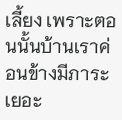เลี้ยง เพราะตอนนั้นบ้านเราค่อนข้างมีภาระเยอะ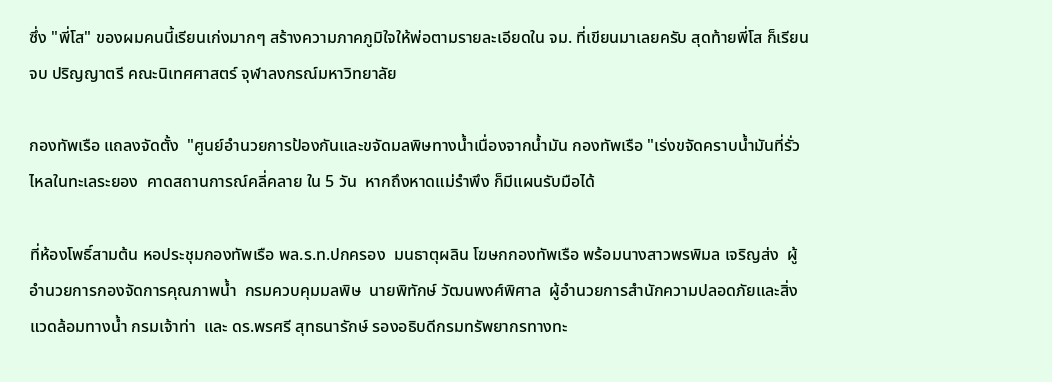ซึ่ง "พี่โส" ของผมคนนี้เรียนเก่งมากๆ สร้างความภาคภูมิใจให้พ่อตามรายละเอียดใน จม. ที่เขียนมาเลยครับ สุดท้ายพี่โส ก็เรียนจบ ปริญญาตรี คณะนิเทศศาสตร์ จุฬาลงกรณ์มหาวิทยาลัย

กองทัพเรือ แถลงจัดตั้ง  "ศูนย์อำนวยการป้องกันและขจัดมลพิษทางน้ำเนื่องจากน้ำมัน กองทัพเรือ "เร่งขจัดคราบน้ำมันที่รั่วไหลในทะเลระยอง  คาดสถานการณ์คลี่คลาย ใน 5 วัน  หากถึงหาดแม่รำพึง ก็มีแผนรับมือได้

ที่ห้องโพธิ์สามต้น หอประชุมกองทัพเรือ พล.ร.ท.ปกครอง  มนธาตุผลิน โฆษกกองทัพเรือ พร้อมนางสาวพรพิมล เจริญส่ง  ผู้อำนวยการกองจัดการคุณภาพน้ำ  กรมควบคุมมลพิษ  นายพิทักษ์ วัฒนพงศ์พิศาล  ผู้อำนวยการสำนักความปลอดภัยและสิ่งแวดล้อมทางน้ำ กรมเจ้าท่า  และ ดร.พรศรี สุทธนารักษ์ รองอธิบดีกรมทรัพยากรทางทะ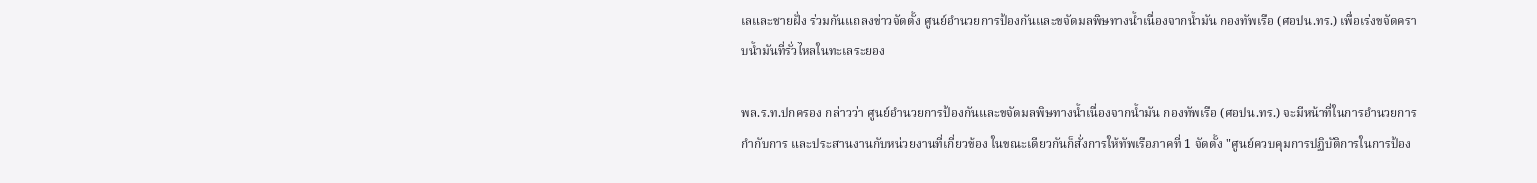เลและชายฝั่ง ร่วมกันแถลงข่าวจัดตั้ง ศูนย์อำนวยการป้องกันและขจัดมลพิษทางน้ำเนื่องจากน้ำมัน กองทัพเรือ (ศอปน.ทร.) เพื่อเร่งขจัดคราบน้ำมันที่รั่วไหลในทะเลระยอง

พล.ร.ท.ปกครอง กล่าวว่า ศูนย์อำนวยการป้องกันและขจัดมลพิษทางน้ำเนื่องจากน้ำมัน กองทัพเรือ (ศอปน.ทร.) จะมีหน้าที่ในการอำนวยการกำกับการ และประสานงานกับหน่วยงานที่เกี่ยวข้อง ในขณะเดียวกันก็สั่งการให้ทัพเรือภาคที่ 1 จัดตั้ง "ศูนย์ควบคุมการปฏิบัติการในการป้อง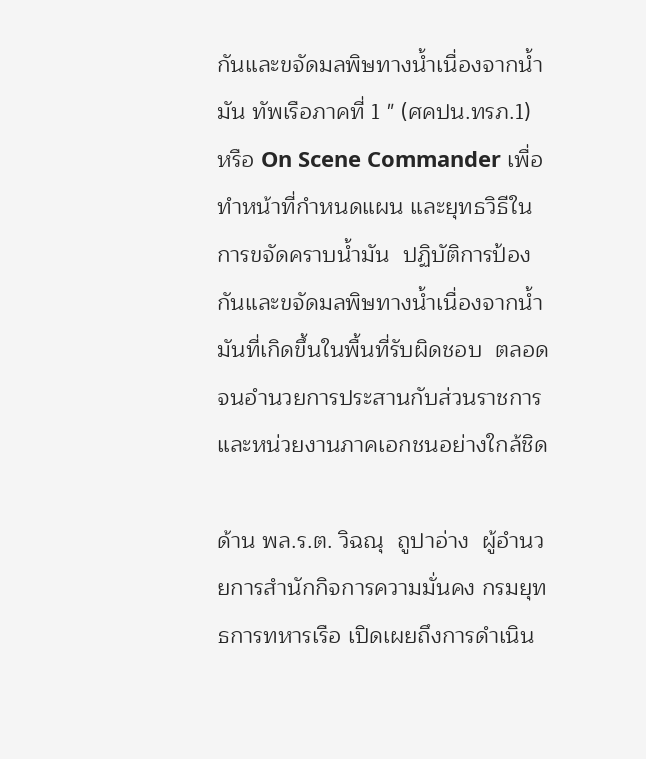กันและขจัดมลพิษทางน้ำเนื่องจากน้ำมัน ทัพเรือภาคที่ 1 " (ศคปน.ทรภ.1) หรือ On Scene Commander เพื่อทำหน้าที่กำหนดแผน และยุทธวิธีในการขจัดคราบน้ำมัน  ปฏิบัติการป้องกันและขจัดมลพิษทางน้ำเนื่องจากน้ำมันที่เกิดขึ้นในพื้นที่รับผิดชอบ  ตลอดจนอำนวยการประสานกับส่วนราชการ และหน่วยงานภาคเอกชนอย่างใกล้ชิด

ด้าน พล.ร.ต. วิฉณุ  ถูปาอ่าง  ผู้อำนวยการสำนักกิจการความมั่นคง กรมยุทธการทหารเรือ เปิดเผยถึงการดำเนิน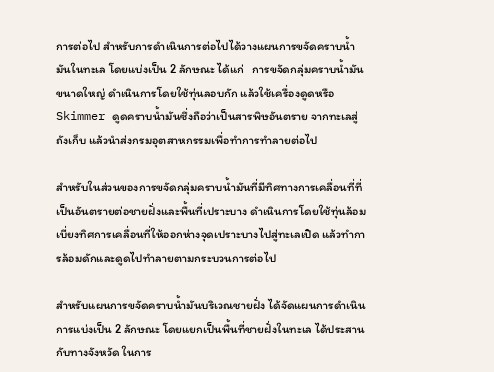การต่อไป สำหรับการดำเนินการต่อไปได้วางแผนการขจัดคราบน้ำมันในทะเล โดยแบ่งเป็น 2 ลักษณะ ได้แก่   การขจัดกลุ่มคราบน้ำมันขนาดใหญ่ ดำเนินการโดยใช้ทุ่นลอบกัก แล้วใช้เครื่องดูดหรือ Skimmer ดูดคราบน้ำมันซึ่งถือว่าเป็นสารพิษอันตราย จากทะเลสู่ถังเก็บ แล้วนำส่งกรมอุตสาหกรรมเพื่อทำการทำลายต่อไป

สำหรับในส่วนของการขจัดกลุ่มคราบน้ำมันที่มีทิศทางการเคลื่อนที่ที่เป็นอันตรายต่อชายฝั่งและพื้นที่เปราะบาง ดำเนินการโดยใช้ทุ่นล้อมเบี่ยงทิศการเคลื่อนที่ให้ออกห่างจุดเปราะบางไปสู่ทะเลเปิด แล้วทำการล้อมดักและดูดไปทำลายตามกระบวนการต่อไป

สำหรับแผนการขจัดคราบน้ำมันบริเวณชายฝั่ง ได้จัดแผนการดำเนินการแบ่งเป็น 2 ลักษณะ โดยแยกเป็นพื้นที่ชายฝั่งในทะเล ได้ประสานกับทางจังหวัด ในการ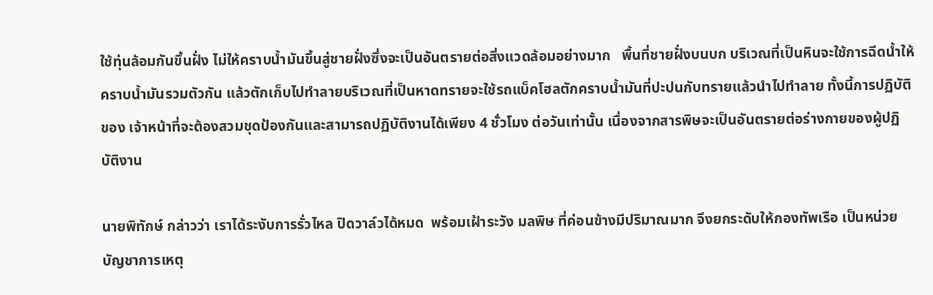ใช้ทุ่นล้อมกันขึ้นฝั่ง ไม่ให้คราบน้ำมันขึ้นสู่ชายฝั่งซึ่งจะเป็นอันตรายต่อสิ่งแวดล้อมอย่างมาก   พื้นที่ชายฝั่งบนบก บริเวณที่เป็นหินจะใช้การฉีดน้ำให้คราบน้ำมันรวมตัวกัน แล้วตักเก็บไปทำลายบริเวณที่เป็นหาดทรายจะใช้รถแบ็คโฮลตักคราบน้ำมันที่ปะปนกับทรายแล้วนำไปทำลาย ทั้งนี้การปฏิบัติของ เจ้าหน้าที่จะต้องสวมชุดป้องกันและสามารถปฏิบัติงานได้เพียง 4 ชั่วโมง ต่อวันเท่านั้น เนื่องจากสารพิษจะเป็นอันตรายต่อร่างกายของผู้ปฏิบัติงาน

นายพิทักษ์ กล่าวว่า เราได้ระงับการรั่วไหล ปิดวาล์วได้หมด  พร้อมเฝ้าระวัง มลพิษ ที่ค่อนข้างมีปริมาณมาก จึงยกระดับให้กองทัพเรือ เป็นหน่วยบัญชาการเหตุ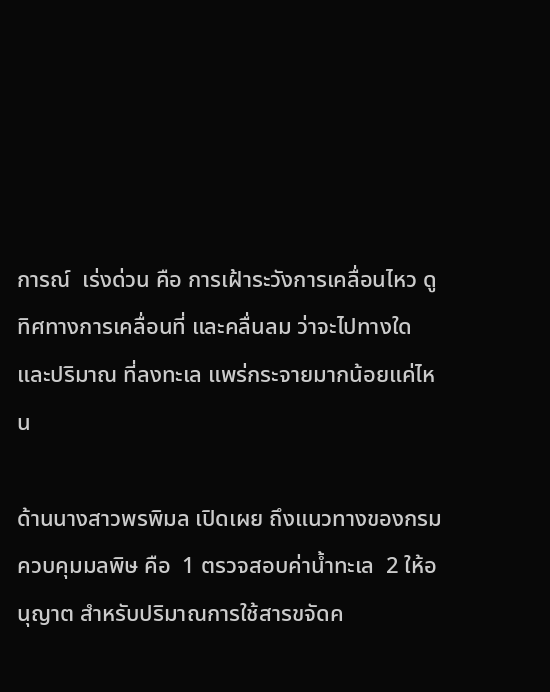การณ์  เร่งด่วน คือ การเฝ้าระวังการเคลื่อนไหว ดูทิศทางการเคลื่อนที่ และคลื่นลม ว่าจะไปทางใด และปริมาณ ที่ลงทะเล แพร่กระจายมากน้อยแค่ไหน

ด้านนางสาวพรพิมล เปิดเผย ถึงแนวทางของกรมควบคุมมลพิษ คือ  1 ตรวจสอบค่าน้ำทะเล  2 ให้อนุญาต สำหรับปริมาณการใช้สารขจัดค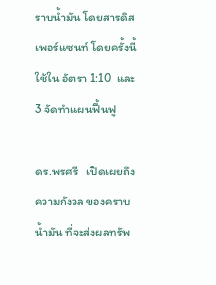ราบน้ำมัน โดยสารดิสเพอร์แซนท์ โดยครั้งนี้ใช้ใน อัตรา 1:10  และ 3 จัดทำแผนฟื้นฟู

ดร.พรศรี   เปิดเผยถึงความกังวล ของคราบน้ำมัน ที่จะส่งผลทรัพ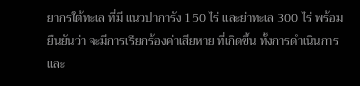ยากรใต้ทะเล ที่มี แนวปาการัง 150 ไร่ และย่าทะเล 300 ไร่ พร้อมยืนยันว่า จะมีการเรียกร้องค่าเสียหาย ที่เกิดขึ้น ทั้งการดำเนินการ และ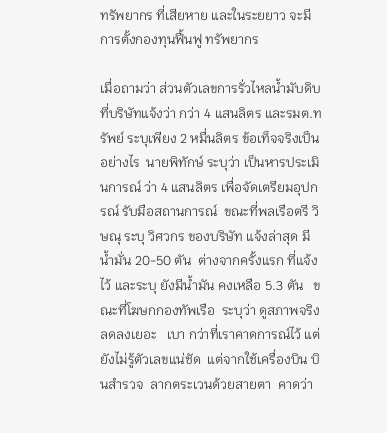ทรัพยากร ที่เสียหาย และในระยยาว จะมีการตั้งกองทุนฟื้นฟู ทรัพยากร

เมื่อถามว่า ส่วนตัวเลขการรั่วไหลน้ำมับดิบ ที่บริษัทแจ้งว่า กว่า 4 แสนลิตร และรมต.ทรัพย์ ระบุเพียง 2 หมื่นลิตร ข้อเท็จจริงเป็นอย่างไร  นายพิทักษ์ ระบุว่า เป็นหารประเมินการณ์ ว่า 4 แสนลิตร เพื่อจัดเตรียมอุปกรณ์ รับมือสถานการณ์  ขณะที่พลเรือตรี วิษณุ ระบุ วิศวกร ของบริษัท แจ้งล่าสุด มีน้ำมั่น 20-50 ตัน  ต่างจากครั้งแรก ที่แจ้งไว้ และระบุ ยังมีน้ำมัน คงเหลือ 5.3 ตัน   ขณะที่โฆษกกองทัพเรือ  ระบุว่า ดูสภาพจริง ลดลงเยอะ   เบา กว่าที่เราคาดการณ์ไว้ แต่ยังไม่รู้ตัวเลขแน่ชัด  แต่จากใช้เครื่องบิน บินสำรวจ  ลากตระเวนด้วยสายตา  คาดว่า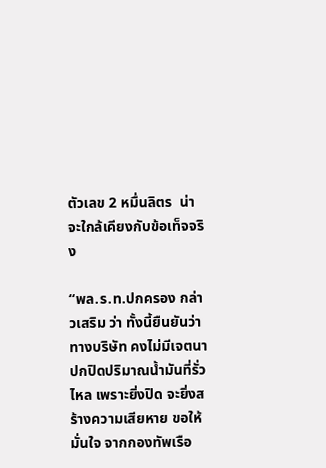ตัวเลข 2 หมื่นลิตร  น่าจะใกล้เคียงกับข้อเท็จจริง

“พล.ร.ท.ปกครอง กล่าวเสริม ว่า ทั้งนี้ยืนยันว่า ทางบริษัท คงไม่มีเจตนาปกปิดปริมาณน้ำมันที่รั่วไหล เพราะยิ่งปิด จะยิ่งสร้างความเสียหาย ขอให้มั่นใจ จากกองทัพเรือ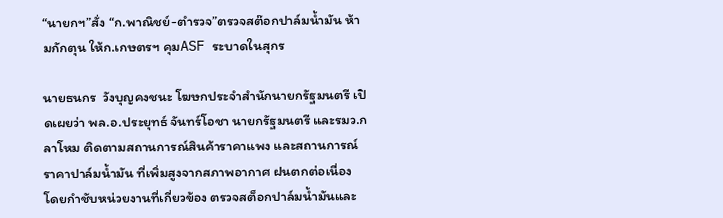“นายกฯ”สั่ง “ก.พาณิชย์-ตำรวจ”ตรวจสต๊อกปาล์มน้ำมัน ห้ามกักตุน ให้ก.เกษตรฯ คุมASF ระบาดในสุกร

นายธนกร  วังบุญคงชนะ โฆษกประจำสำนักนายกรัฐมนตรี เปิดเผยว่า พล.อ.ประยุทธ์ จันทร์โอชา นายกรัฐมนตรี และรมว.กลาโหม ติดตามสถานการณ์สินค้าราคาแพง และสถานการณ์ราคาปาล์มน้ำมัน ที่เพิ่มสูงจากสภาพอากาศ ฝนตกต่อเนื่อง โดยกำชับหน่วยงานที่เกี่ยวข้อง ตรวจสต็อกปาล์มน้ำมันและ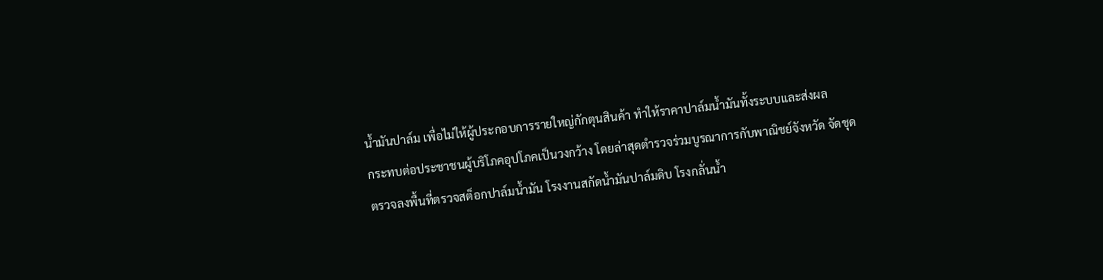น้ำมันปาล์ม เพื่อไม่ให้ผู้ประกอบการรายใหญ่กักตุนสินค้า ทำให้ราคาปาล์มน้ำมันทั้งระบบและส่งผล
กระทบต่อประชาชนผู้บริโภคอุปโภคเป็นวงกว้าง โดยล่าสุดตำรวจร่วมบูรณาการกับพาณิชย์จังหวัด จัดชุดตรวจลงพื้นที่ตรวจสต็อกปาล์มน้ำมัน โรงงานสกัดน้ำมันปาล์มดิบ โรงกลั่นน้ำ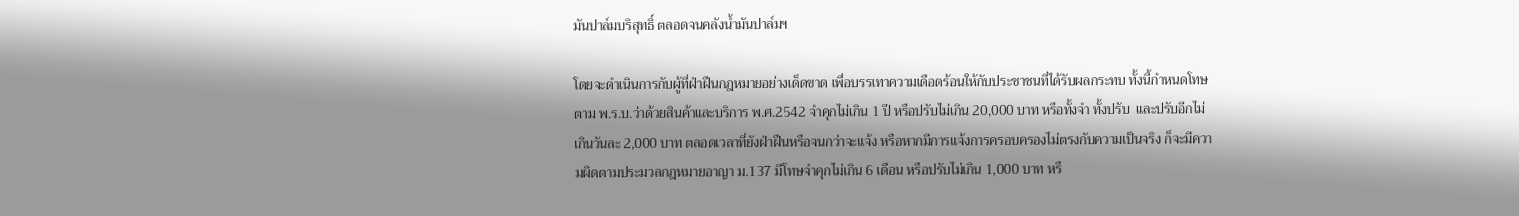มันปาล์มบริสุทธิ์ ตลอดจนคลังน้ำมันปาล์มฯ

โดยจะดำเนินการกับผู้ที่ฝ่าฝืนกฎหมายอย่างเด็ดขาด เพื่อบรรเทาความเดือดร้อนให้กับประชาชนที่ได้รับผลกระทบ ทั้งนี้กำหนดโทษตาม พ.ร.บ.ว่าด้วยสินค้าและบริการ พ.ศ.2542 จำคุกไม่เกิน 1 ปี หรือปรับไม่เกิน 20,000 บาท หรือทั้งจำ ทั้งปรับ  และปรับอีกไม่เกินวันละ 2,000 บาท ตลอดเวลาที่ยังฝ่าฝืนหรือจนกว่าจะแจ้ง หรือหากมีการแจ้งการครอบครองไม่ตรงกับความเป็นจริง ก็จะมีความผิดตามประมวลกฎหมายอาญา ม.137 มีโทษจำคุกไม่เกิน 6 เดือน หรือปรับไม่เกิน 1,000 บาท หรื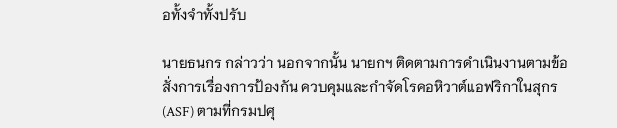อทั้งจำทั้งปรับ

นายธนกร กล่าวว่า นอกจากนั้น นายกฯ ติดตามการดำเนินงานตามข้อสั่งการเรื่องการป้องกัน ควบคุมและกำจัดโรคอหิวาต์แอฟริกาในสุกร (ASF) ตามที่กรมปศุ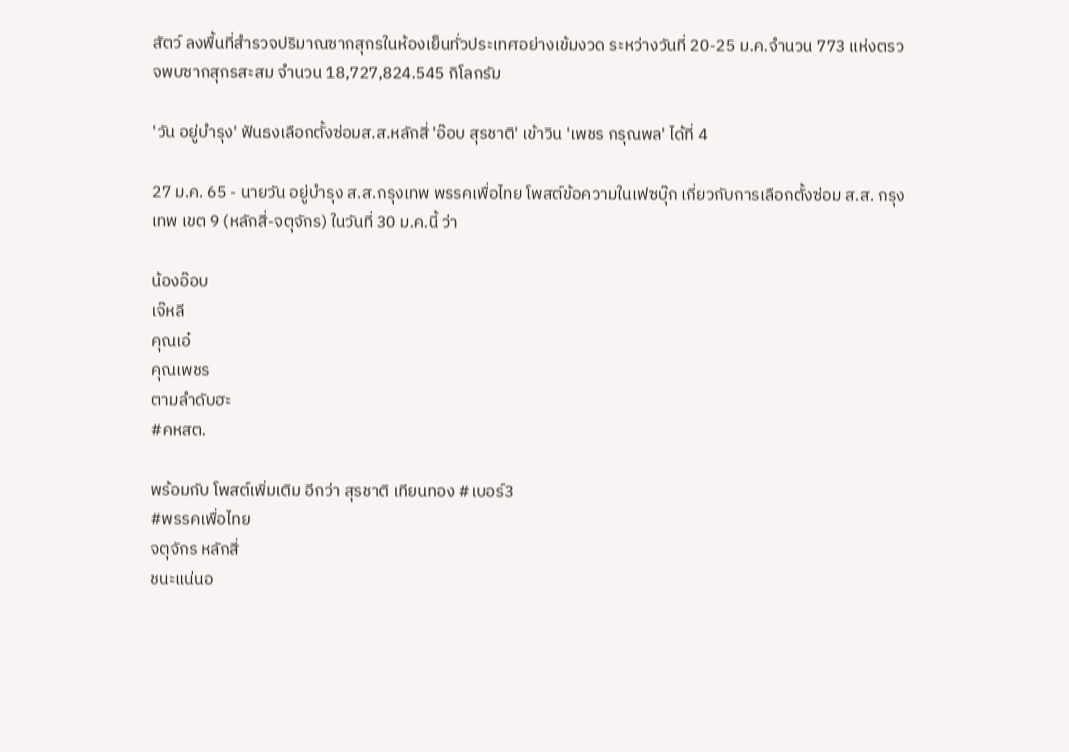สัตว์ ลงพื้นที่สำรวจปริมาณซากสุกรในห้องเย็นทั่วประเทศอย่างเข้มงวด ระหว่างวันที่ 20-25 ม.ค.จำนวน 773 แห่งตรวจพบซากสุกรสะสม จำนวน 18,727,824.545 กิโลกรัม

'วัน อยู่บำรุง' ฟันธงเลือกตั้งซ่อมส.ส.หลักสี่ 'อ๊อบ สุรชาติ' เข้าวิน 'เพชร กรุณพล' ได้ที่ 4

27 ม.ค. 65 - นายวัน อยู่บำรุง ส.ส.กรุงเทพ พรรคเพื่อไทย โพสต์ข้อความในเฟซบุ๊ก เกี่ยวกับการเลือกตั้งซ่อม ส.ส. กรุงเทพ เขต 9 (หลักสี่-จตุจักร) ในวันที่ 30 ม.ค.นี้ ว่า

น้องอ๊อบ
เจ๊หลี
คุณเอ๋
คุณเพชร
ตามลำดับฮะ
#คหสต.

พร้อมกับ โพสต์เพิ่มเติม อีกว่า สุรชาติ เทียนทอง #เบอร์3
#พรรคเพื่อไทย
จตุจักร หลักสี่
ชนะแน่นอ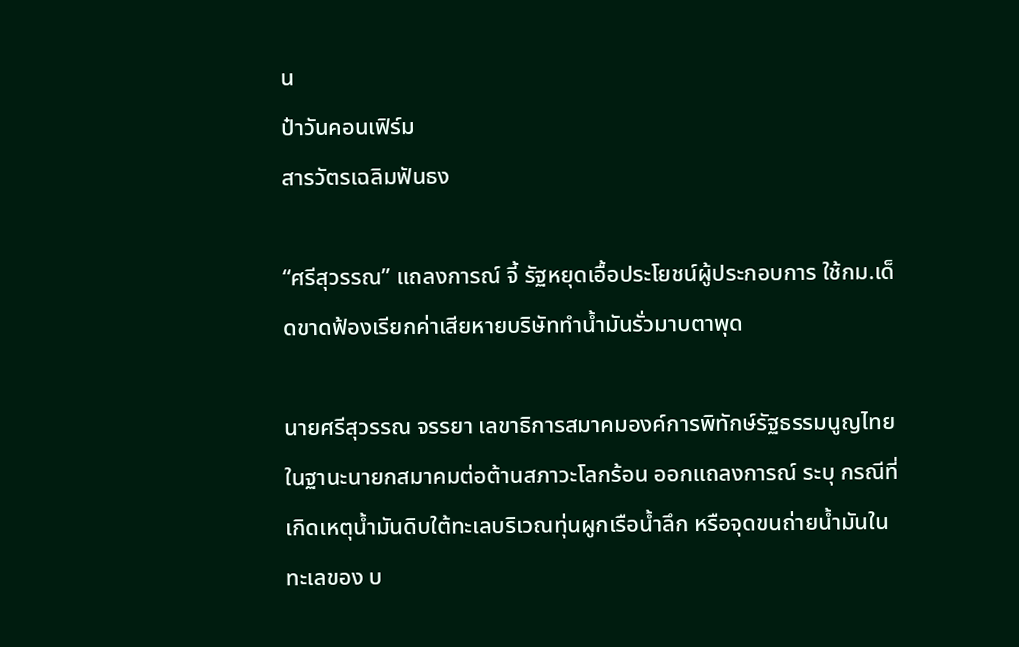น
ป๋าวันคอนเฟิร์ม
สารวัตรเฉลิมฟันธง

“ศรีสุวรรณ” แถลงการณ์ จี้ รัฐหยุดเอื้อประโยชน์ผู้ประกอบการ ใช้กม.เด็ดขาดฟ้องเรียกค่าเสียหายบริษัททำน้ำมันรั่วมาบตาพุด

นายศรีสุวรรณ จรรยา เลขาธิการสมาคมองค์การพิทักษ์รัฐธรรมนูญไทย ในฐานะนายกสมาคมต่อต้านสภาวะโลกร้อน ออกแถลงการณ์ ระบุ กรณีที่เกิดเหตุน้ำมันดิบใต้ทะเลบริเวณทุ่นผูกเรือน้ำลึก หรือจุดขนถ่ายน้ำมันในทะเลของ บ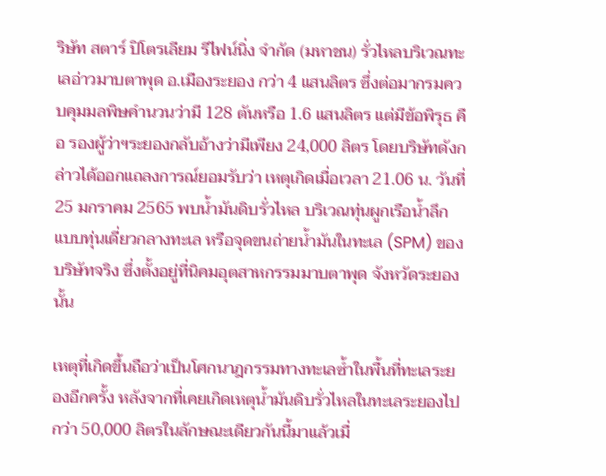ริษัท สตาร์ ปิโตรเลียม รีไฟน์นิ่ง จำกัด (มหาชน) รั่วไหลบริเวณทะเลอ่าวมาบตาพุด อ.เมืองระยอง กว่า 4 แสนลิตร ซึ่งต่อมากรมควบคุมมลพิษคำนวนว่ามี 128 ตันหรือ 1.6 แสนลิตร แต่มีข้อพิรุธ คือ รองผู้ว่าฯระยองกลับอ้างว่ามีเพียง 24,000 ลิตร โดยบริษัทดังกล่าวได้ออกแถลงการณ์ยอมรับว่า เหตุเกิดเมื่อเวลา 21.06 น. วันที่ 25 มกราคม 2565 พบน้ำมันดิบรั่วไหล บริเวณทุ่นผูกเรือน้ำลึกแบบทุ่นเดี่ยวกลางทะเล หรือจุดขนถ่ายน้ำมันในทะเล (SPM) ของบริษัทจริง ซึ่งตั้งอยู่ที่นิคมอุตสาหกรรมมาบตาพุด จังหวัดระยองนั้น

เหตุที่เกิดขึ้นถือว่าเป็นโศกนาฎกรรมทางทะเลซ้ำในพื้นที่ทะเลระยองอีกครั้ง หลังจากที่เคยเกิดเหตุน้ำมันดิบรั่วไหลในทะเลระยองไปกว่า 50,000 ลิตรในลักษณะเดียวกันนี้มาแล้วเมื่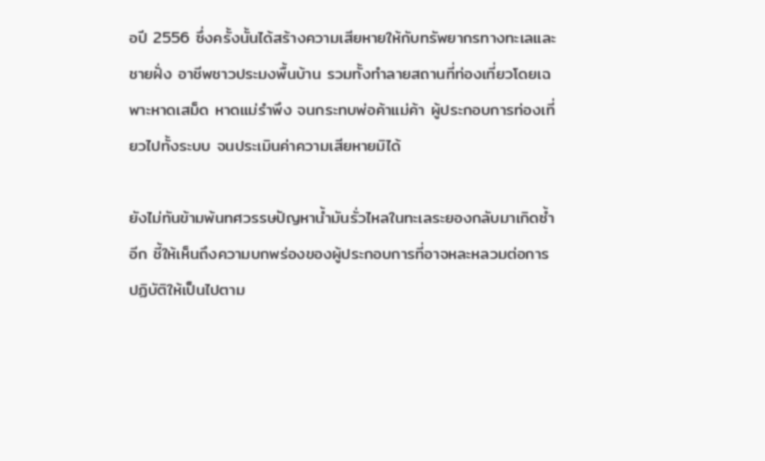อปี 2556 ซึ่งครั้งนั้นได้สร้างความเสียหายให้กับทรัพยากรทางทะเลและชายฝั่ง อาชีพชาวประมงพื้นบ้าน รวมทั้งทำลายสถานที่ท่องเที่ยวโดยเฉพาะหาดเสม็ด หาดแม่รำพึง จนกระทบพ่อค้าแม่ค้า ผู้ประกอบการท่องเที่ยวไปทั้งระบบ จนประเมินค่าความเสียหายมิได้

ยังไม่ทันข้ามพ้นทศวรรษปัญหาน้ำมันรั่วไหลในทะเลระยองกลับมาเกิดซ้ำอีก ชี้ให้เห็นถึงความบกพร่องของผู้ประกอบการที่อาจหละหลวมต่อการปฏิบัติให้เป็นไปตาม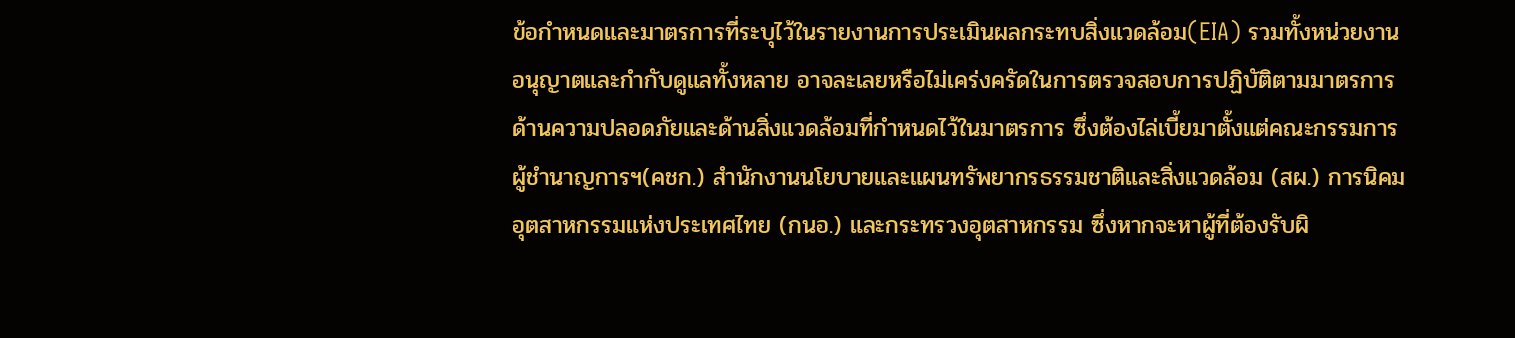ข้อกำหนดและมาตรการที่ระบุไว้ในรายงานการประเมินผลกระทบสิ่งแวดล้อม(EIA) รวมทั้งหน่วยงานอนุญาตและกำกับดูแลทั้งหลาย อาจละเลยหรือไม่เคร่งครัดในการตรวจสอบการปฏิบัติตามมาตรการด้านความปลอดภัยและด้านสิ่งแวดล้อมที่กำหนดไว้ในมาตรการ ซึ่งต้องไล่เบี้ยมาตั้งแต่คณะกรรมการผู้ชำนาญการฯ(คชก.) สำนักงานนโยบายและแผนทรัพยากรธรรมชาติและสิ่งแวดล้อม (สผ.) การนิคมอุตสาหกรรมแห่งประเทศไทย (กนอ.) และกระทรวงอุตสาหกรรม ซึ่งหากจะหาผู้ที่ต้องรับผิ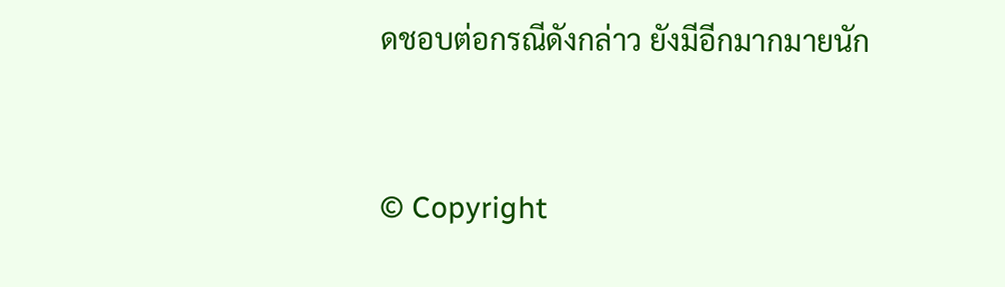ดชอบต่อกรณีดังกล่าว ยังมีอีกมากมายนัก


© Copyright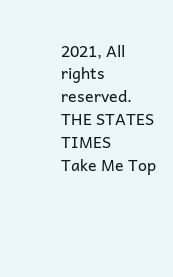2021, All rights reserved. THE STATES TIMES
Take Me Top